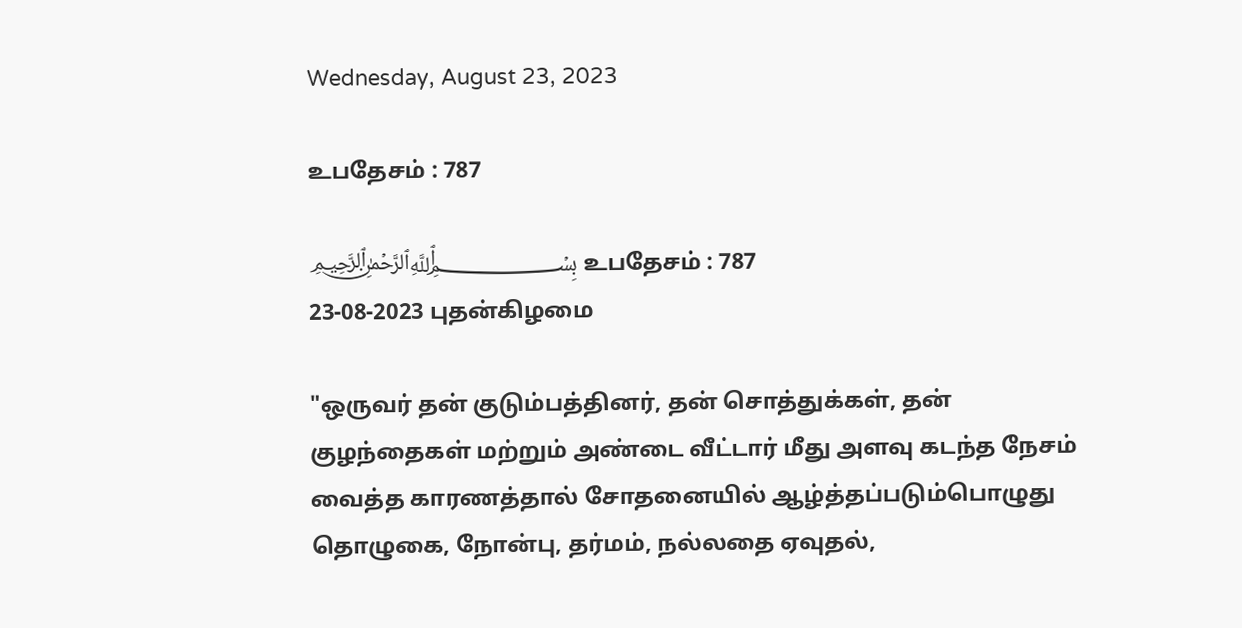Wednesday, August 23, 2023

உபதேசம் : 787

﷽ உபதேசம் : 787
23-08-2023 புதன்கிழமை

"ஒருவர் தன் குடும்பத்தினர், தன் சொத்துக்கள், தன் குழந்தைகள் மற்றும் அண்டை வீட்டார் மீது அளவு கடந்த நேசம் வைத்த காரணத்தால் சோதனையில் ஆழ்த்தப்படும்பொழுது தொழுகை, நோன்பு, தர்மம், நல்லதை ஏவுதல்,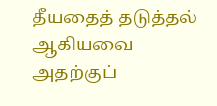தீயதைத் தடுத்தல் ஆகியவை அதற்குப்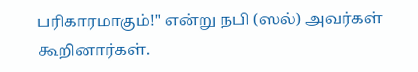பரிகாரமாகும்!" என்று நபி (ஸல்) அவர்கள் கூறினார்கள்.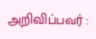அறிவிப்பவர் :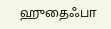ஹுதைஃபா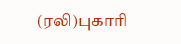(ரலி)புகாரி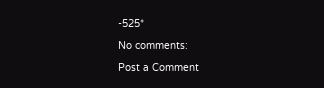-525*

No comments:

Post a Comment